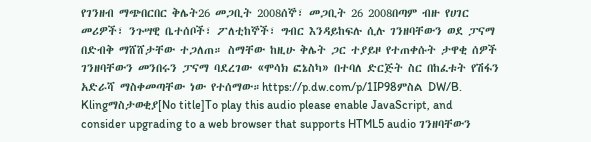የገንዘብ ማጭበርበር ቅሌት26 መጋቢት 2008ሰኞ፣ መጋቢት 26 2008በጣም ብዙ የሀገር መሪዎች፣ ንጉሣዊ ቤተሰቦች፣ ፖለቲከኞች፣ ግብር እንዳይከፍሉ ሲሉ ገንዘባቸውን ወደ ፓናማ በድብቅ ማሸሸታቸው ተጋለጠ። ስማቸው ከዚሁ ቅሌት ጋር ተያይዞ የተጠቀሱት ታዋቂ ሰዎች ገንዘባቸውን መንበሩን ፓናማ ባደረገው «ሞሳክ ፎኔስካ» በተባለ ድርጅት ስር በከፈቱት የሽፋን አድራሻ ማስቀመጣቸው ነው የተሰማው።https://p.dw.com/p/1IP98ምስል DW/B. Klingማስታወቂያ[No title]To play this audio please enable JavaScript, and consider upgrading to a web browser that supports HTML5 audio ገንዘባቸውን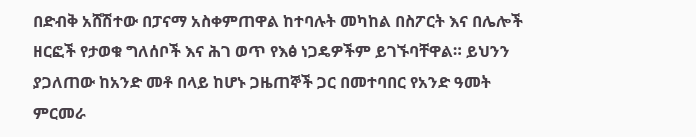በድብቅ አሸሽተው በፓናማ አስቀምጠዋል ከተባሉት መካከል በስፖርት እና በሌሎች ዘርፎች የታወቁ ግለሰቦች እና ሕገ ወጥ የእፅ ነጋዴዎችም ይገኙባቸዋል። ይህንን ያጋለጠው ከአንድ መቶ በላይ ከሆኑ ጋዜጠኞች ጋር በመተባበር የአንድ ዓመት ምርመራ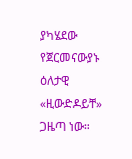ያካሄደው የጀርመናውያኑ ዕለታዊ «ዚውድዶይቸ» ጋዜጣ ነው።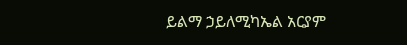ይልማ ኃይለሚካኤል አርያም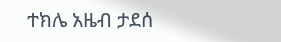ተክሌ አዜብ ታደሰ